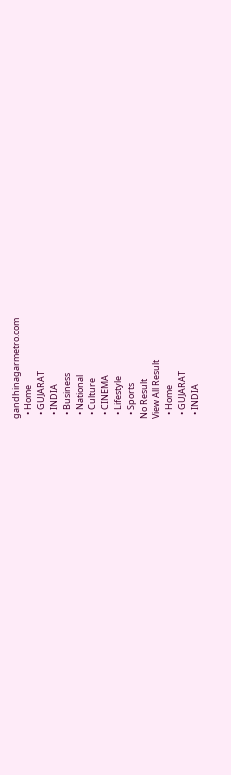gandhinagarmetro.com
  • Home
  • GUJARAT
  • INDIA
  • Business
  • National
  • Culture
  • CINEMA
  • Lifestyle
  • Sports
No Result
View All Result
  • Home
  • GUJARAT
  • INDIA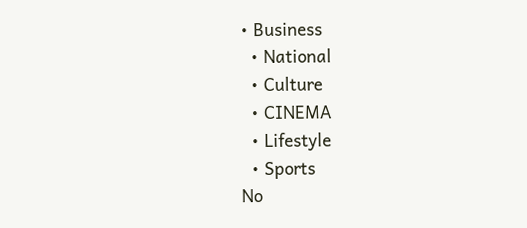• Business
  • National
  • Culture
  • CINEMA
  • Lifestyle
  • Sports
No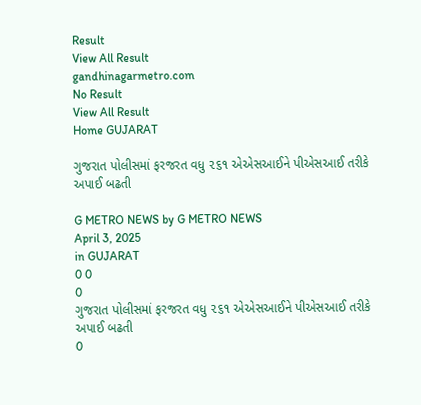Result
View All Result
gandhinagarmetro.com
No Result
View All Result
Home GUJARAT

ગુજરાત પોલીસમાં ફરજરત વધુ ૨૬૧ એએસઆઈને પીએસઆઈ તરીકે અપાઈ બઢતી

G METRO NEWS by G METRO NEWS
April 3, 2025
in GUJARAT
0 0
0
ગુજરાત પોલીસમાં ફરજરત વધુ ૨૬૧ એએસઆઈને પીએસઆઈ તરીકે અપાઈ બઢતી
0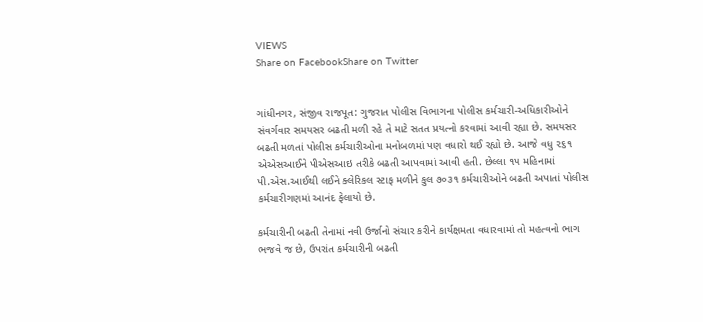VIEWS
Share on FacebookShare on Twitter


ગાંધીનગર, સંજીવ રાજપૂત: ગુજરાત પોલીસ વિભાગના પોલીસ કર્મચારી-અધિકારીઓને સંવર્ગવાર સમયસર બઢતી મળી રહે તે માટે સતત પ્રયત્નો કરવામાં આવી રહ્યા છે. સમયસર બઢતી મળતાં પોલીસ કર્મચારીઓના મનોબળમાં પણ વધારો થઈ રહ્યો છે. આજે વધુ ૨૬૧ એએસઆઈને પીએસઆઇ તરીકે બઢતી આપવામાં આવી હતી. છેલ્લા ૧૫ મહિનામાં પી.એસ.આઈથી લઈને ક્લેરિકલ સ્ટાફ મળીને કુલ ૭૦૩૧ કર્મચારીઓને બઢતી અપાતાં પોલીસ કર્મચારીગણમાં આનંદ ફેલાયો છે.

કર્મચારીની બઢતી તેનામાં નવી ઉર્જાનો સંચાર કરીને કાર્યક્ષમતા વધારવામાં તો મહત્વનો ભાગ ભજવે જ છે, ઉપરાંત કર્મચારીની બઢતી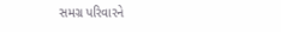સમગ્ર પરિવારને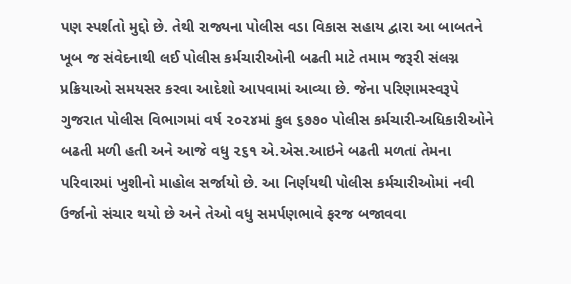પણ સ્પર્શતો મુદ્દો છે. તેથી રાજ્યના પોલીસ વડા વિકાસ સહાય દ્વારા આ બાબતને ખૂબ જ સંવેદનાથી લઈ પોલીસ કર્મચારીઓની બઢતી માટે તમામ જરૂરી સંલગ્ન પ્રક્રિયાઓ સમયસર કરવા આદેશો આપવામાં આવ્યા છે. જેના પરિણામસ્વરૂપે ગુજરાત પોલીસ વિભાગમાં વર્ષ ૨૦૨૪માં કુલ ૬૭૭૦ પોલીસ કર્મચારી-અધિકારીઓને બઢતી મળી હતી અને આજે વધુ ૨૬૧ એ.એસ.આઇને બઢતી મળતાં તેમના પરિવારમાં ખુશીનો માહોલ સર્જાયો છે. આ નિર્ણયથી પોલીસ કર્મચારીઓમાં નવી ઉર્જાનો સંચાર થયો છે અને તેઓ વધુ સમર્પણભાવે ફરજ બજાવવા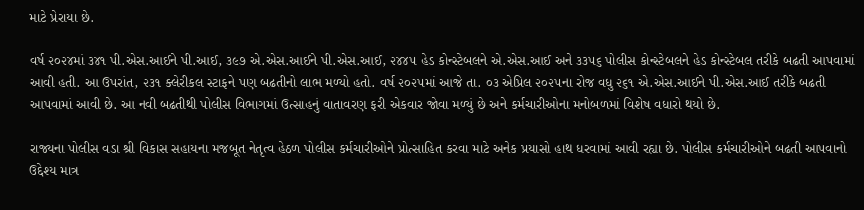માટે પ્રેરાયા છે.

વર્ષ ૨૦૨૪માં ૩૪૧ પી.એસ.આઈને પી.આઈ, ૩૯૭ એ.એસ.આઈને પી.એસ.આઈ, ૨૪૪૫ હેડ કોન્સ્ટેબલને એ.એસ.આઈ અને ૩૩૫૬ પોલીસ કોન્સ્ટેબલને હેડ કોન્સ્ટેબલ તરીકે બઢતી આપવામાં આવી હતી. આ ઉપરાંત, ૨૩૧ ક્લેરીકલ સ્ટાફને પણ બઢતીનો લાભ મળ્યો હતો. વર્ષ ૨૦૨૫માં આજે તા. ૦૩ એપ્રિલ ૨૦૨૫ના રોજ વધુ ૨૬૧ એ.એસ.આઈને પી.એસ.આઈ તરીકે બઢતી આપવામાં આવી છે. આ નવી બઢતીથી પોલીસ વિભાગમાં ઉત્સાહનું વાતાવરણ ફરી એકવાર જોવા મળ્યું છે અને કર્મચારીઓના મનોબળમાં વિશેષ વધારો થયો છે.

રાજ્યના પોલીસ વડા શ્રી વિકાસ સહાયના મજબૂત નેતૃત્વ હેઠળ પોલીસ કર્મચારીઓને પ્રોત્સાહિત કરવા માટે અનેક પ્રયાસો હાથ ધરવામાં આવી રહ્યા છે. પોલીસ કર્મચારીઓને બઢતી આપવાનો ઉદ્દેશ્ય માત્ર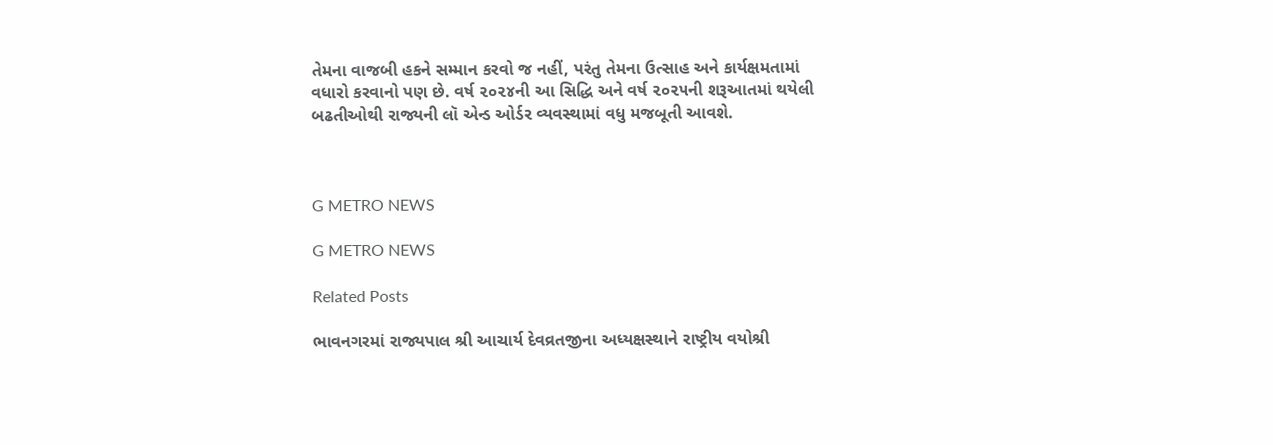તેમના વાજબી હકને સમ્માન કરવો જ નહીં, પરંતુ તેમના ઉત્સાહ અને કાર્યક્ષમતામાં વધારો કરવાનો પણ છે. વર્ષ ૨૦૨૪ની આ સિદ્ધિ અને વર્ષ ૨૦૨૫ની શરૂઆતમાં થયેલી બઢતીઓથી રાજ્યની લૉ એન્ડ ઓર્ડર વ્યવસ્થામાં વધુ મજબૂતી આવશે.



G METRO NEWS

G METRO NEWS

Related Posts

ભાવનગરમાં રાજ્યપાલ શ્રી આચાર્ય દેવવ્રતજીના અધ્યક્ષસ્થાને રાષ્ટ્રીય વયોશ્રી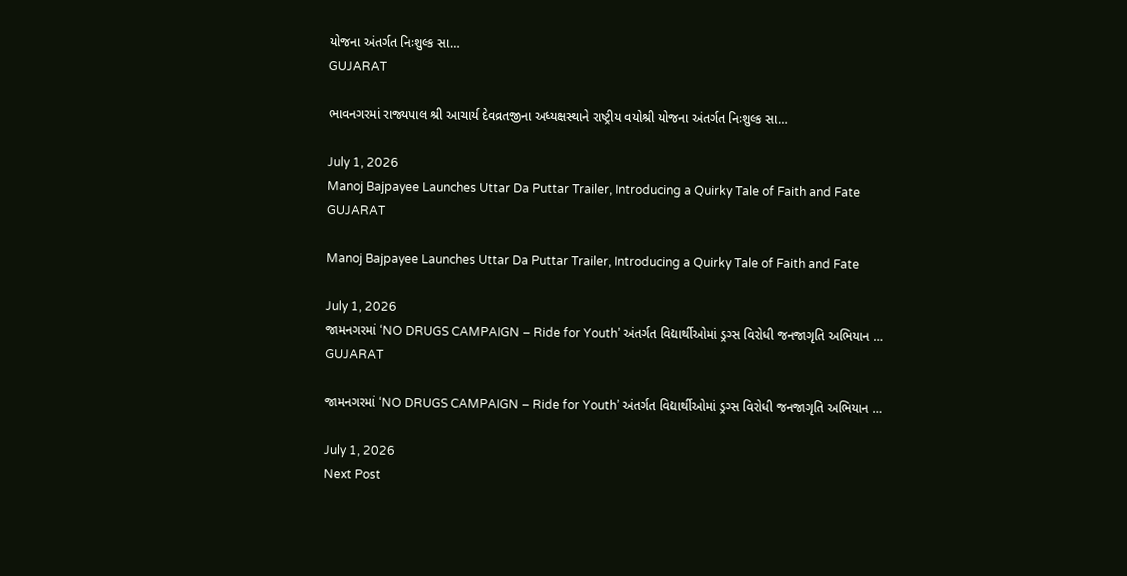યોજના અંતર્ગત નિઃશુલ્ક સા…
GUJARAT

ભાવનગરમાં રાજ્યપાલ શ્રી આચાર્ય દેવવ્રતજીના અધ્યક્ષસ્થાને રાષ્ટ્રીય વયોશ્રી યોજના અંતર્ગત નિઃશુલ્ક સા…

July 1, 2026
Manoj Bajpayee Launches Uttar Da Puttar Trailer, Introducing a Quirky Tale of Faith and Fate
GUJARAT

Manoj Bajpayee Launches Uttar Da Puttar Trailer, Introducing a Quirky Tale of Faith and Fate

July 1, 2026
જામનગરમાં ‘NO DRUGS CAMPAIGN – Ride for Youth’ અંતર્ગત વિદ્યાર્થીઓમાં ડ્રગ્સ વિરોધી જનજાગૃતિ અભિયાન …
GUJARAT

જામનગરમાં ‘NO DRUGS CAMPAIGN – Ride for Youth’ અંતર્ગત વિદ્યાર્થીઓમાં ડ્રગ્સ વિરોધી જનજાગૃતિ અભિયાન …

July 1, 2026
Next Post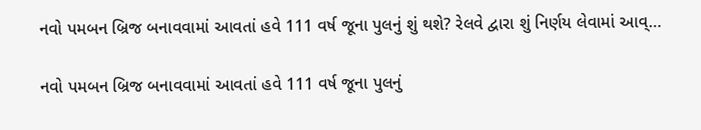નવો પમબન બ્રિજ બનાવવામાં આવતાં હવે 111 વર્ષ જૂના પુલનું શું થશે? રેલવે દ્વારા શું નિર્ણય લેવામાં આવ્…

નવો પમબન બ્રિજ બનાવવામાં આવતાં હવે 111 વર્ષ જૂના પુલનું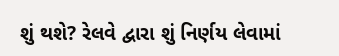શું થશે? રેલવે દ્વારા શું નિર્ણય લેવામાં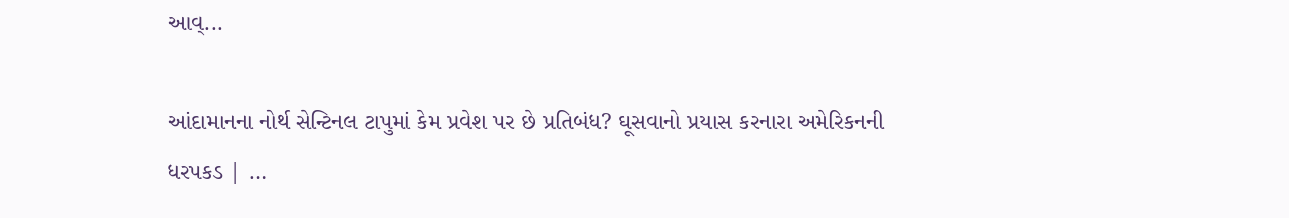આવ્...

આંદામાનના નોર્થ સેન્ટિનલ ટાપુમાં કેમ પ્રવેશ પર છે પ્રતિબંધ? ઘૂસવાનો પ્રયાસ કરનારા અમેરિકનની ધરપકડ | …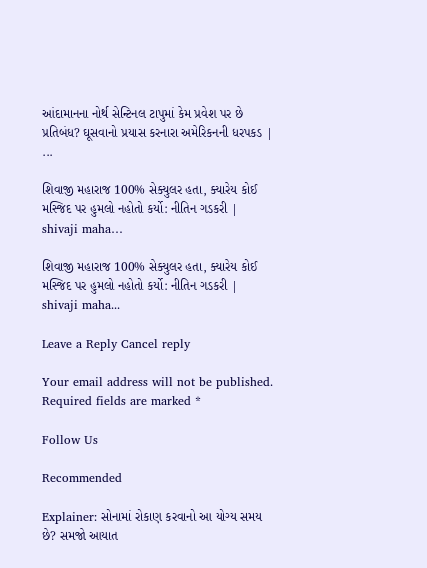આંદામાનના નોર્થ સેન્ટિનલ ટાપુમાં કેમ પ્રવેશ પર છે પ્રતિબંધ? ઘૂસવાનો પ્રયાસ કરનારા અમેરિકનની ધરપકડ | ...

શિવાજી મહારાજ 100% સેક્યુલર હતા, ક્યારેય કોઈ મસ્જિદ પર હુમલો નહોતો કર્યો: નીતિન ગડકરી | shivaji maha…

શિવાજી મહારાજ 100% સેક્યુલર હતા, ક્યારેય કોઈ મસ્જિદ પર હુમલો નહોતો કર્યો: નીતિન ગડકરી | shivaji maha...

Leave a Reply Cancel reply

Your email address will not be published. Required fields are marked *

Follow Us

Recommended

Explainer: સોનામાં રોકાણ કરવાનો આ યોગ્ય સમય છે? સમજો આયાત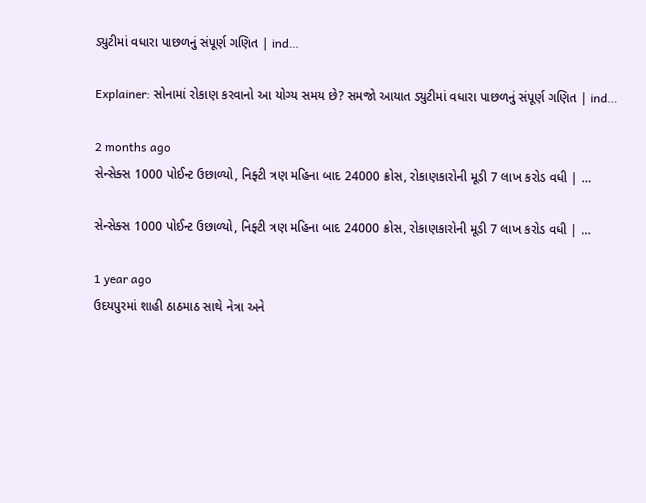ડ્યુટીમાં વધારા પાછળનું સંપૂર્ણ ગણિત | ind…

Explainer: સોનામાં રોકાણ કરવાનો આ યોગ્ય સમય છે? સમજો આયાત ડ્યુટીમાં વધારા પાછળનું સંપૂર્ણ ગણિત | ind…

2 months ago
સેન્સેક્સ 1000 પોઈન્ટ ઉછાળ્યો, નિફ્ટી ત્રણ મહિના બાદ 24000 ક્રોસ, રોકાણકારોની મૂડી 7 લાખ કરોડ વધી | …

સેન્સેક્સ 1000 પોઈન્ટ ઉછાળ્યો, નિફ્ટી ત્રણ મહિના બાદ 24000 ક્રોસ, રોકાણકારોની મૂડી 7 લાખ કરોડ વધી | …

1 year ago
ઉદયપુરમાં શાહી ઠાઠમાઠ સાથે નેત્રા અને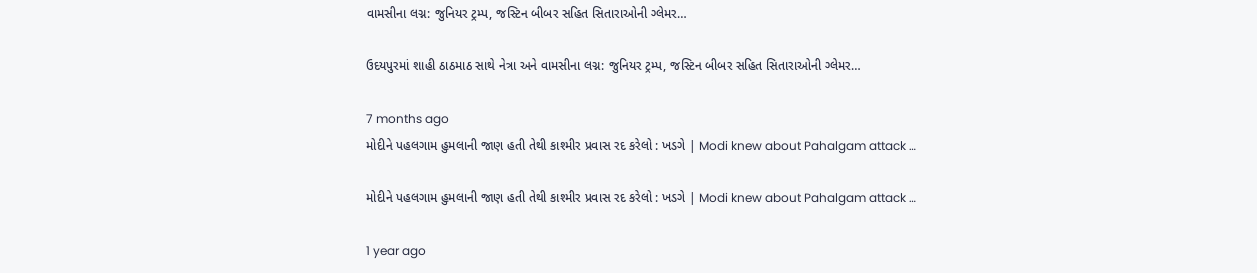વામસીના લગ્ન: જુનિયર ટ્રમ્પ, જસ્ટિન બીબર સહિત સિતારાઓની ગ્લેમર…

ઉદયપુરમાં શાહી ઠાઠમાઠ સાથે નેત્રા અને વામસીના લગ્ન: જુનિયર ટ્રમ્પ, જસ્ટિન બીબર સહિત સિતારાઓની ગ્લેમર…

7 months ago
મોદીને પહલગામ હુમલાની જાણ હતી તેથી કાશ્મીર પ્રવાસ રદ કરેલો : ખડગે | Modi knew about Pahalgam attack …

મોદીને પહલગામ હુમલાની જાણ હતી તેથી કાશ્મીર પ્રવાસ રદ કરેલો : ખડગે | Modi knew about Pahalgam attack …

1 year ago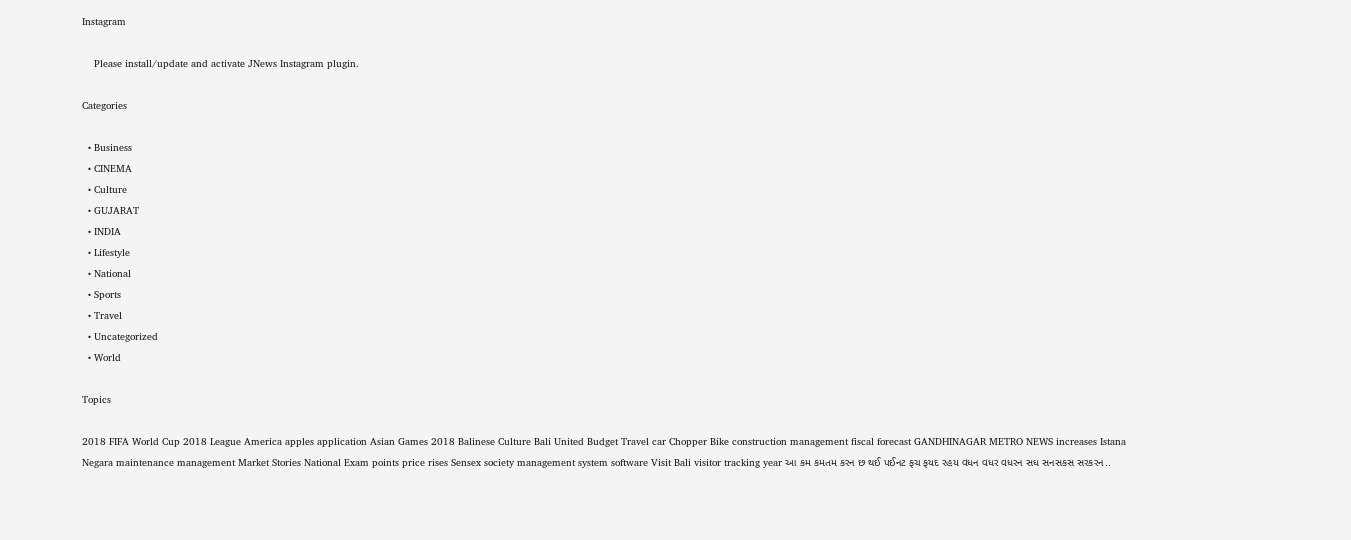Instagram

    Please install/update and activate JNews Instagram plugin.

Categories

  • Business
  • CINEMA
  • Culture
  • GUJARAT
  • INDIA
  • Lifestyle
  • National
  • Sports
  • Travel
  • Uncategorized
  • World

Topics

2018 FIFA World Cup 2018 League America apples application Asian Games 2018 Balinese Culture Bali United Budget Travel car Chopper Bike construction management fiscal forecast GANDHINAGAR METRO NEWS increases Istana Negara maintenance management Market Stories National Exam points price rises Sensex society management system software Visit Bali visitor tracking year આ કમ કમતમ કરન છ થઈ પઈનટ ફચ ફયદ રહય વધન વધર વધરન સધ સનસકસ સરકરન..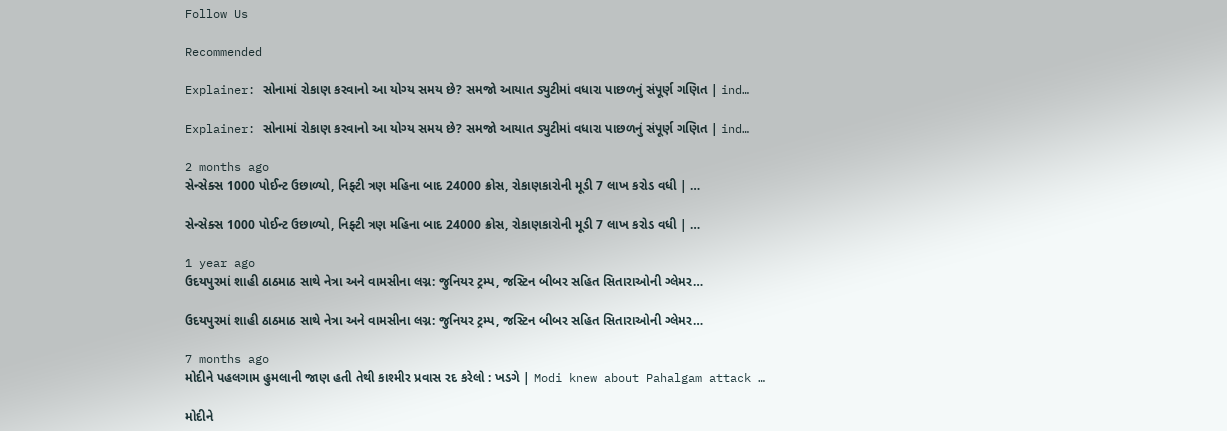Follow Us

Recommended

Explainer: સોનામાં રોકાણ કરવાનો આ યોગ્ય સમય છે? સમજો આયાત ડ્યુટીમાં વધારા પાછળનું સંપૂર્ણ ગણિત | ind…

Explainer: સોનામાં રોકાણ કરવાનો આ યોગ્ય સમય છે? સમજો આયાત ડ્યુટીમાં વધારા પાછળનું સંપૂર્ણ ગણિત | ind…

2 months ago
સેન્સેક્સ 1000 પોઈન્ટ ઉછાળ્યો, નિફ્ટી ત્રણ મહિના બાદ 24000 ક્રોસ, રોકાણકારોની મૂડી 7 લાખ કરોડ વધી | …

સેન્સેક્સ 1000 પોઈન્ટ ઉછાળ્યો, નિફ્ટી ત્રણ મહિના બાદ 24000 ક્રોસ, રોકાણકારોની મૂડી 7 લાખ કરોડ વધી | …

1 year ago
ઉદયપુરમાં શાહી ઠાઠમાઠ સાથે નેત્રા અને વામસીના લગ્ન: જુનિયર ટ્રમ્પ, જસ્ટિન બીબર સહિત સિતારાઓની ગ્લેમર…

ઉદયપુરમાં શાહી ઠાઠમાઠ સાથે નેત્રા અને વામસીના લગ્ન: જુનિયર ટ્રમ્પ, જસ્ટિન બીબર સહિત સિતારાઓની ગ્લેમર…

7 months ago
મોદીને પહલગામ હુમલાની જાણ હતી તેથી કાશ્મીર પ્રવાસ રદ કરેલો : ખડગે | Modi knew about Pahalgam attack …

મોદીને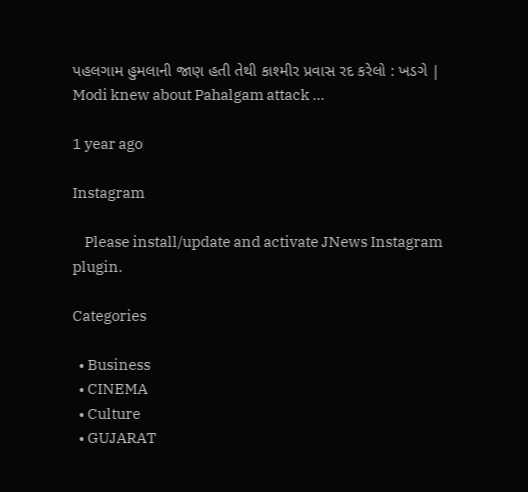પહલગામ હુમલાની જાણ હતી તેથી કાશ્મીર પ્રવાસ રદ કરેલો : ખડગે | Modi knew about Pahalgam attack …

1 year ago

Instagram

    Please install/update and activate JNews Instagram plugin.

Categories

  • Business
  • CINEMA
  • Culture
  • GUJARAT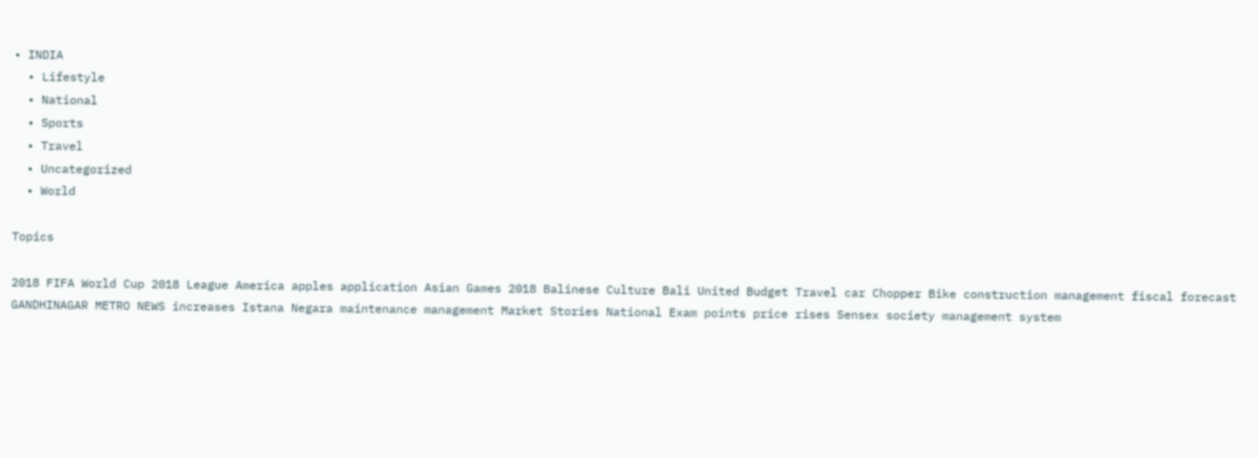• INDIA
  • Lifestyle
  • National
  • Sports
  • Travel
  • Uncategorized
  • World

Topics

2018 FIFA World Cup 2018 League America apples application Asian Games 2018 Balinese Culture Bali United Budget Travel car Chopper Bike construction management fiscal forecast GANDHINAGAR METRO NEWS increases Istana Negara maintenance management Market Stories National Exam points price rises Sensex society management system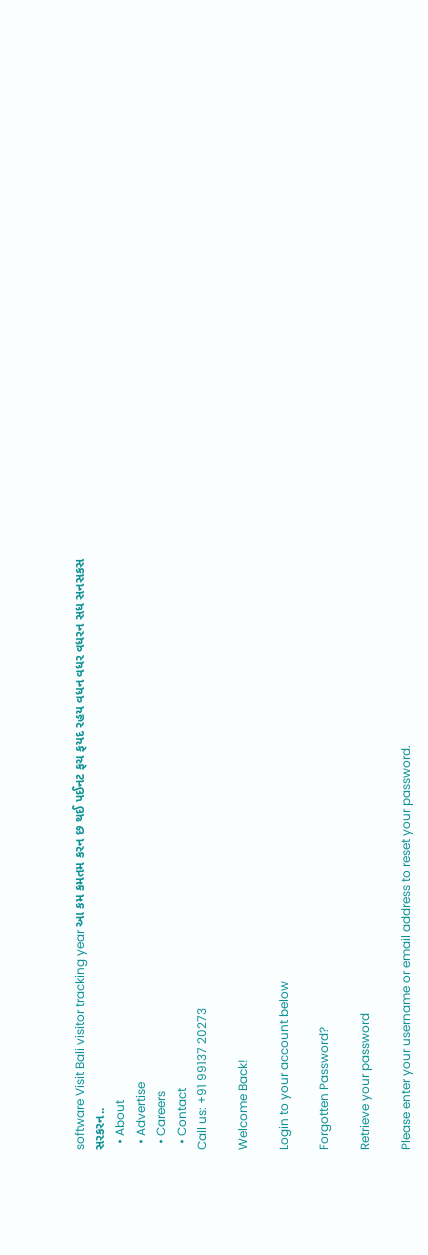software Visit Bali visitor tracking year આ કમ કમતમ કરન છ થઈ પઈનટ ફચ ફયદ રહય વધન વધર વધરન સધ સનસકસ સરકરન..
  • About
  • Advertise
  • Careers
  • Contact
Call us: +91 99137 20273

Welcome Back!

Login to your account below

Forgotten Password?

Retrieve your password

Please enter your username or email address to reset your password.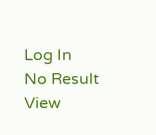Log In
No Result
View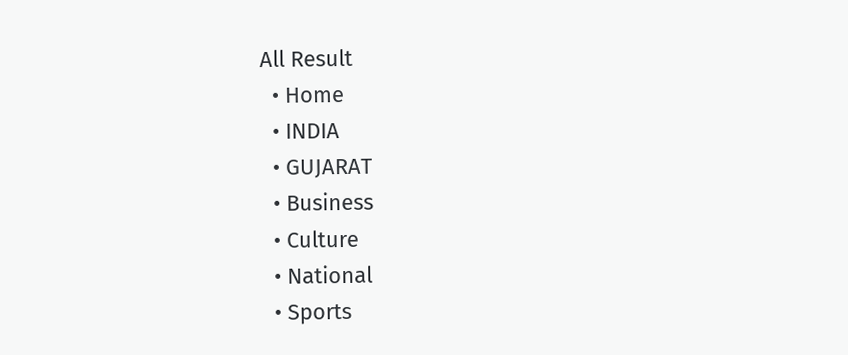All Result
  • Home
  • INDIA
  • GUJARAT
  • Business
  • Culture
  • National
  • Sports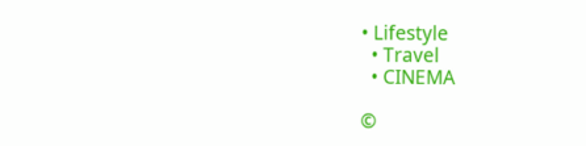• Lifestyle
  • Travel
  • CINEMA

©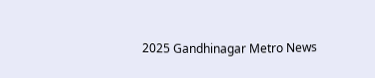2025 Gandhinagar Metro News